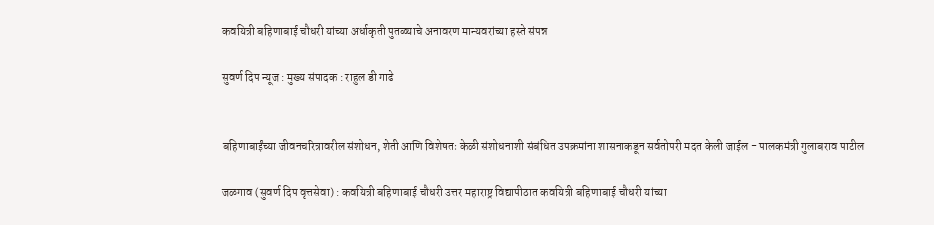कवयित्री बहिणाबाई चौधरी यांच्या अर्धाकृती पुतळ्याचे अनावरण मान्यवरांच्या हस्ते संपन्न

सुवर्ण दिप न्यूज : मुख्य संपादक : राहुल डी गाढे


बहिणाबाईंच्या जीवनचरित्रावरील संशोधन, शेती आणि विशेषतः केळी संशोधनाशी संबंधित उपक्रमांना शासनाकडून सर्वतोपरी मदत केली जाईल - पालकमंत्री गुलाबराव पाटील

जळगाव (सुवर्ण दिप वृत्तसेवा) : कवयित्री बहिणाबाई चौधरी उत्तर महाराष्ट्र विद्यापीठात कवयित्री बहिणाबाई चौधरी यांच्या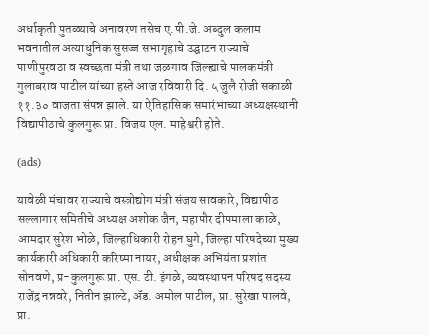अर्धाकृती पुतळ्याचे अनावरण तसेच ए.पी.जे. अब्दुल कलाम भवनातील अत्याधुनिक सुसज्ज सभागृहाचे उद्घाटन राज्याचे पाणीपुरवठा व स्वच्छता मंत्री तथा जळगाव जिल्ह्याचे पालकमंत्री गुलाबराव पाटील यांच्या हस्ते आज रविवारी दि. ५ जुलै रोजी सकाळी ११.३० वाजता संपन्न झाले. या ऐतिहासिक समारंभाच्या अध्यक्षस्थानी विद्यापीठाचे कुलगुरू प्रा. विजय एल. माहेश्वरी होते.

(ads)

यावेळी मंचावर राज्याचे वस्त्रोद्योग मंत्री संजय सावकारे, विद्यापीठ सल्लागार समितीचे अध्यक्ष अशोक जैन, महापौर दीपमाला काळे, आमदार सुरेश भोळे, जिल्हाधिकारी रोहन घुगे, जिल्हा परिषदेच्या मुख्य कार्यकारी अधिकारी करिष्मा नायर, अधीक्षक अभियंता प्रशांत सोनवणे, प्र-कुलगुरू प्रा. एस. टी. इंगळे, व्यवस्थापन परिषद सदस्य राजेंद्र नन्नवरे, नितीन झाल्टे, ॲड. अमोल पाटील, प्रा. सुरेखा पालवे, प्रा.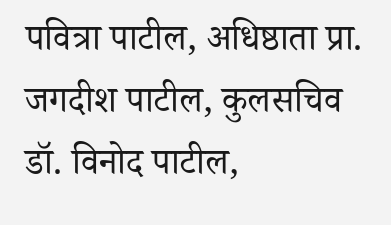पवित्रा पाटील, अधिष्ठाता प्रा. जगदीश पाटील, कुलसचिव डॉ. विनोद पाटील,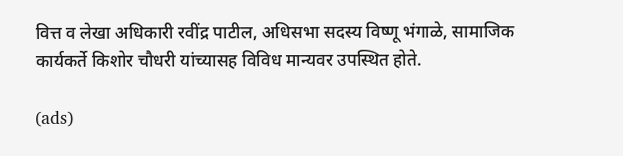वित्त व लेखा अधिकारी रवींद्र पाटील, अधिसभा सदस्य विष्णू भंगाळे, सामाजिक कार्यकर्ते किशोर चौधरी यांच्यासह विविध मान्यवर उपस्थित होते.

(ads)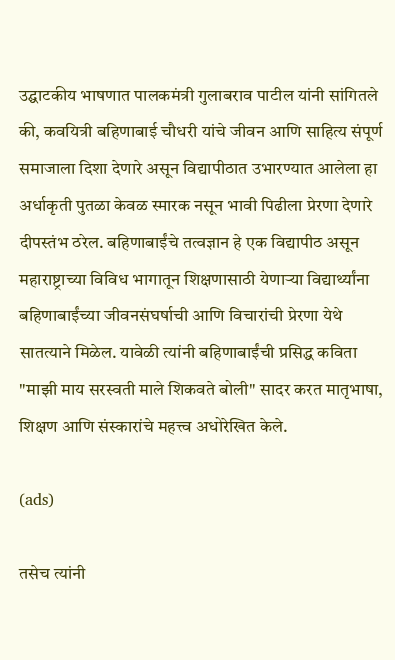उद्घाटकीय भाषणात पालकमंत्री गुलाबराव पाटील यांनी सांगितले की, कवयित्री बहिणाबाई चौधरी यांचे जीवन आणि साहित्य संपूर्ण समाजाला दिशा देणारे असून विद्यापीठात उभारण्यात आलेला हा अर्धाकृती पुतळा केवळ स्मारक नसून भावी पिढीला प्रेरणा देणारे दीपस्तंभ ठरेल. बहिणाबाईंचे तत्वज्ञान हे एक विद्यापीठ असून महाराष्ट्राच्या विविध भागातून शिक्षणासाठी येणाऱ्या विद्यार्थ्यांना बहिणाबाईंच्या जीवनसंघर्षाची आणि विचारांची प्रेरणा येथे सातत्याने मिळेल. यावेळी त्यांनी बहिणाबाईंची प्रसिद्ध कविता "माझी माय सरस्वती माले शिकवते बोली" सादर करत मातृभाषा, शिक्षण आणि संस्कारांचे महत्त्व अधोरेखित केले.

(ads)

तसेच त्यांनी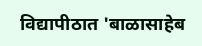विद्यापीठात 'बाळासाहेब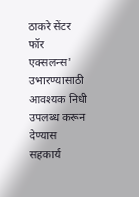ठाकरे सेंटर फॉर एक्सलन्स' उभारण्यासाठी आवश्यक निधी उपलब्ध करून देण्यास सहकार्य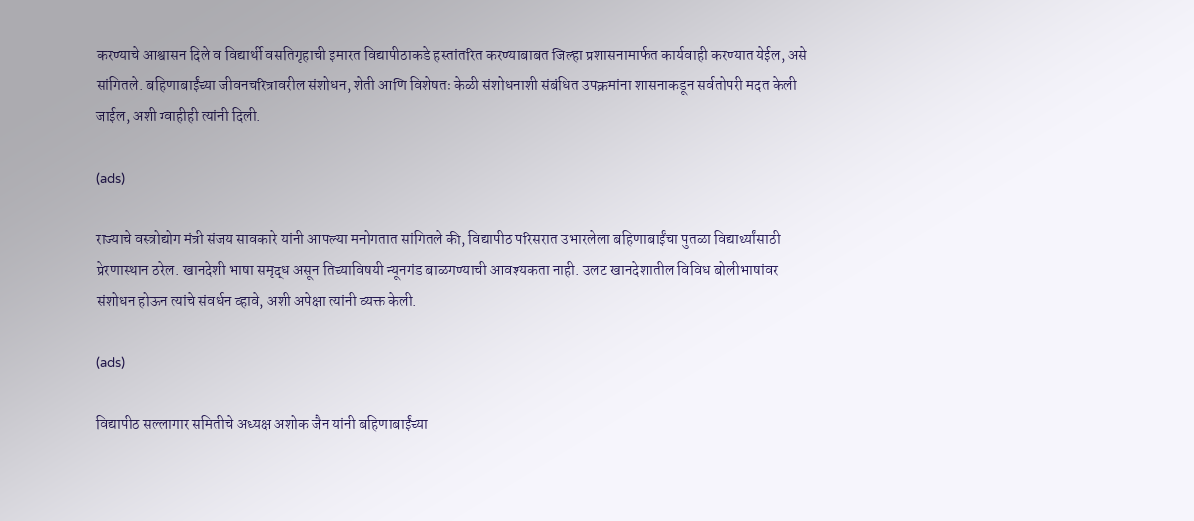करण्याचे आश्वासन दिले व विद्यार्थी वसतिगृहाची इमारत विद्यापीठाकडे हस्तांतरित करण्याबाबत जिल्हा प्रशासनामार्फत कार्यवाही करण्यात येईल, असे सांगितले. बहिणाबाईंच्या जीवनचरित्रावरील संशोधन, शेती आणि विशेषतः केळी संशोधनाशी संबंधित उपक्रमांना शासनाकडून सर्वतोपरी मदत केली जाईल, अशी ग्वाहीही त्यांनी दिली.

(ads)

राज्याचे वस्त्रोद्योग मंत्री संजय सावकारे यांनी आपल्या मनोगतात सांगितले की, विद्यापीठ परिसरात उभारलेला बहिणाबाईंचा पुतळा विद्यार्थ्यांसाठी प्रेरणास्थान ठरेल. खानदेशी भाषा समृद्ध असून तिच्याविषयी न्यूनगंड बाळगण्याची आवश्यकता नाही. उलट खानदेशातील विविध बोलीभाषांवर संशोधन होऊन त्यांचे संवर्धन व्हावे, अशी अपेक्षा त्यांनी व्यक्त केली.

(ads)

विद्यापीठ सल्लागार समितीचे अध्यक्ष अशोक जैन यांनी बहिणाबाईंच्या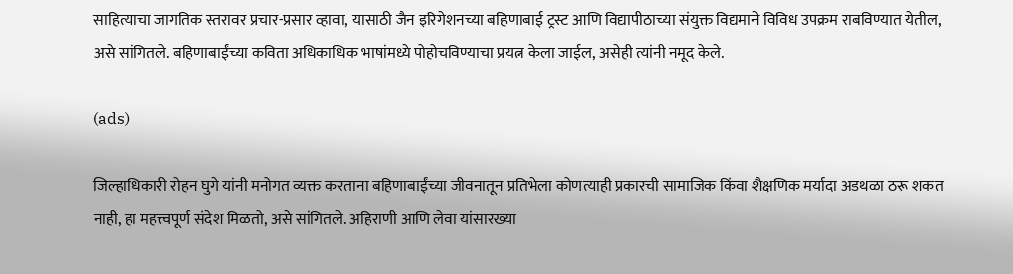साहित्याचा जागतिक स्तरावर प्रचार-प्रसार व्हावा, यासाठी जैन इरिगेशनच्या बहिणाबाई ट्रस्ट आणि विद्यापीठाच्या संयुक्त विद्यमाने विविध उपक्रम राबविण्यात येतील, असे सांगितले. बहिणाबाईंच्या कविता अधिकाधिक भाषांमध्ये पोहोचविण्याचा प्रयत्न केला जाईल, असेही त्यांनी नमूद केले.

(ads)

जिल्हाधिकारी रोहन घुगे यांनी मनोगत व्यक्त करताना बहिणाबाईंच्या जीवनातून प्रतिभेला कोणत्याही प्रकारची सामाजिक किंवा शैक्षणिक मर्यादा अडथळा ठरू शकत नाही, हा महत्त्वपूर्ण संदेश मिळतो, असे सांगितले. अहिराणी आणि लेवा यांसारख्या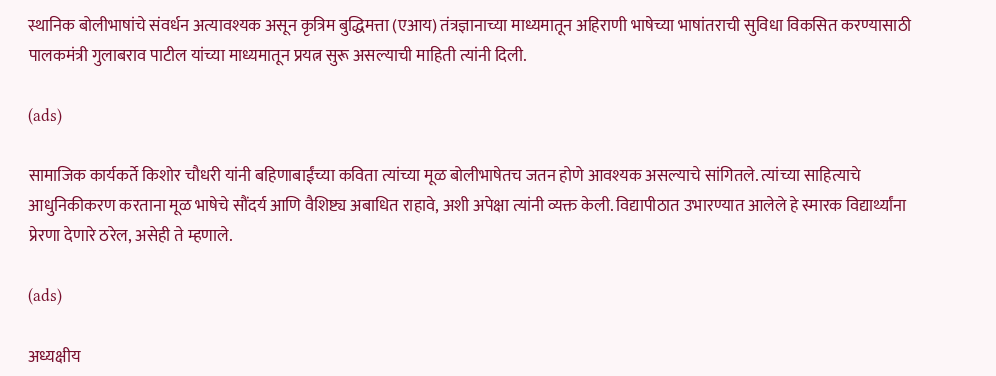स्थानिक बोलीभाषांचे संवर्धन अत्यावश्यक असून कृत्रिम बुद्धिमत्ता (एआय) तंत्रज्ञानाच्या माध्यमातून अहिराणी भाषेच्या भाषांतराची सुविधा विकसित करण्यासाठी पालकमंत्री गुलाबराव पाटील यांच्या माध्यमातून प्रयत्न सुरू असल्याची माहिती त्यांनी दिली.

(ads)

सामाजिक कार्यकर्ते किशोर चौधरी यांनी बहिणाबाईंच्या कविता त्यांच्या मूळ बोलीभाषेतच जतन होणे आवश्यक असल्याचे सांगितले. त्यांच्या साहित्याचे आधुनिकीकरण करताना मूळ भाषेचे सौंदर्य आणि वैशिष्ट्य अबाधित राहावे, अशी अपेक्षा त्यांनी व्यक्त केली. विद्यापीठात उभारण्यात आलेले हे स्मारक विद्यार्थ्यांना प्रेरणा देणारे ठरेल, असेही ते म्हणाले.

(ads)

अध्यक्षीय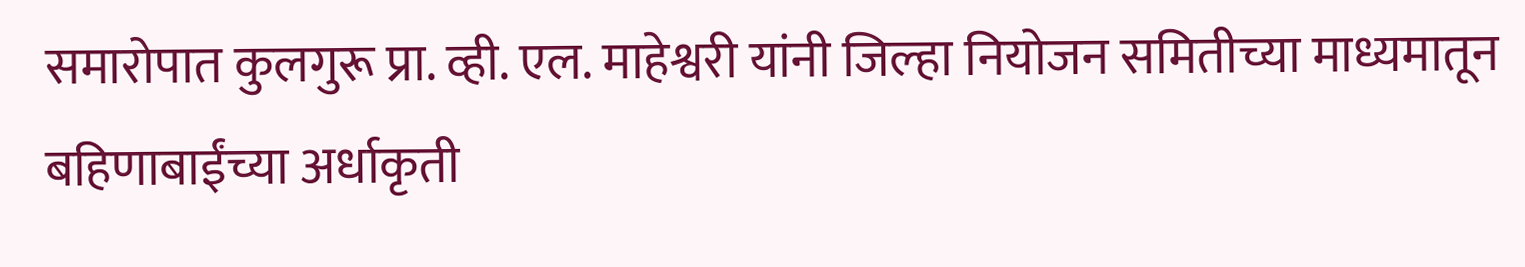समारोपात कुलगुरू प्रा. व्ही. एल. माहेश्वरी यांनी जिल्हा नियोजन समितीच्या माध्यमातून बहिणाबाईंच्या अर्धाकृती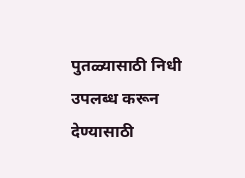पुतळ्यासाठी निधी उपलब्ध करून देण्यासाठी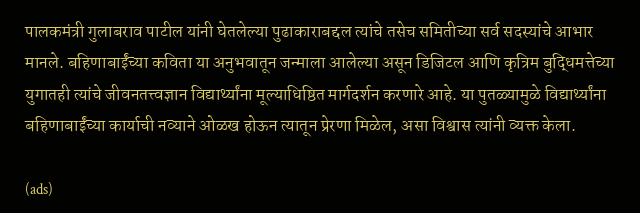पालकमंत्री गुलाबराव पाटील यांनी घेतलेल्या पुढाकाराबद्दल त्यांचे तसेच समितीच्या सर्व सदस्यांचे आभार मानले. बहिणाबाईंच्या कविता या अनुभवातून जन्माला आलेल्या असून डिजिटल आणि कृत्रिम बुद्धिमत्तेच्या युगातही त्यांचे जीवनतत्त्वज्ञान विद्यार्थ्यांना मूल्याधिष्ठित मार्गदर्शन करणारे आहे. या पुतळ्यामुळे विद्यार्थ्यांना बहिणाबाईंच्या कार्याची नव्याने ओळख होऊन त्यातून प्रेरणा मिळेल, असा विश्वास त्यांनी व्यक्त केला.

(ads)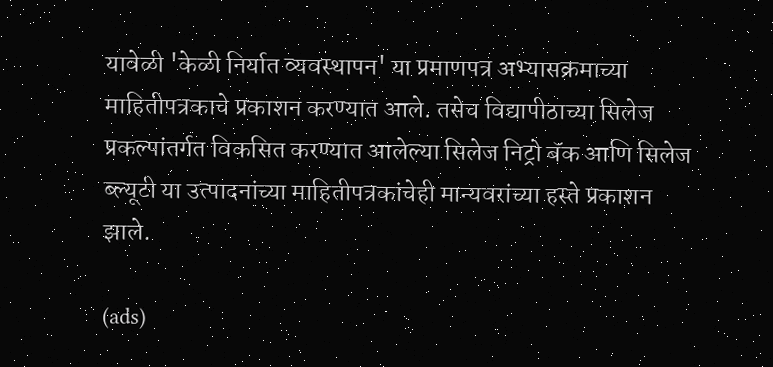यावेळी 'केळी निर्यात व्यवस्थापन' या प्रमाणपत्र अभ्यासक्रमाच्या माहितीपत्रकाचे प्रकाशन करण्यात आले. तसेच विद्यापीठाच्या सिलेज प्रकल्पांतर्गत विकसित करण्यात आलेल्या सिलेज निट्रो बॅक आणि सिलेज ब्ल्यूटी या उत्पादनांच्या माहितीपत्रकांचेही मान्यवरांच्या हस्ते प्रकाशन झाले.

(ads)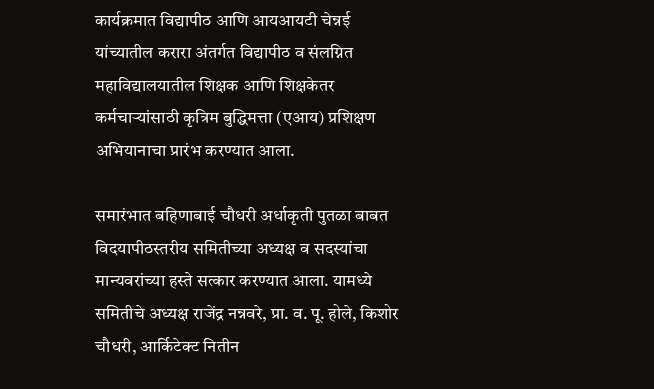कार्यक्रमात विद्यापीठ आणि आयआयटी चेन्नई यांच्यातील करारा अंतर्गत विद्यापीठ व संलग्नित महाविद्यालयातील शिक्षक आणि शिक्षकेतर कर्मचाऱ्यांसाठी कृत्रिम बुद्धिमत्ता (एआय) प्रशिक्षण अभियानाचा प्रारंभ करण्यात आला.

समारंभात बहिणाबाई चौधरी अर्धाकृती पुतळा बाबत विदयापीठस्तरीय समितीच्या अध्यक्ष व सदस्यांचा मान्यवरांच्या हस्ते सत्कार करण्यात आला. यामध्ये समितीचे अध्यक्ष राजेंद्र नन्नवरे, प्रा. व. पू. होले, किशोर चौधरी, आर्किटेक्ट नितीन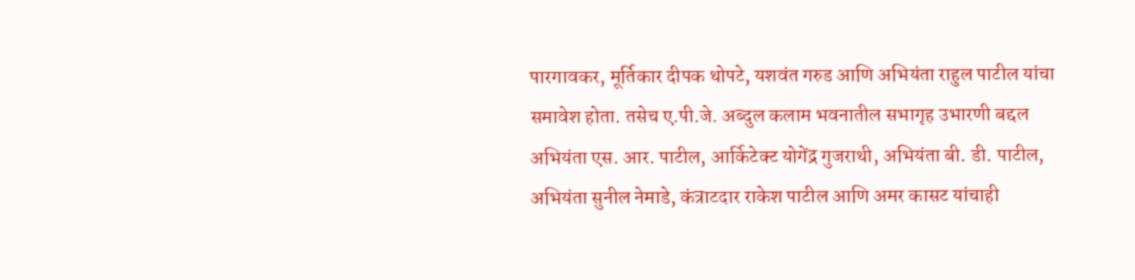पारगावकर, मूर्तिकार दीपक थोपटे, यशवंत गरुड आणि अभियंता राहुल पाटील यांचा समावेश होता. तसेच ए.पी.जे. अब्दुल कलाम भवनातील सभागृह उभारणी बद्दल अभियंता एस. आर. पाटील, आर्किटेक्ट योगेंद्र गुजराथी, अभियंता बी. डी. पाटील, अभियंता सुनील नेमाडे, कंत्राटदार राकेश पाटील आणि अमर कासट यांचाही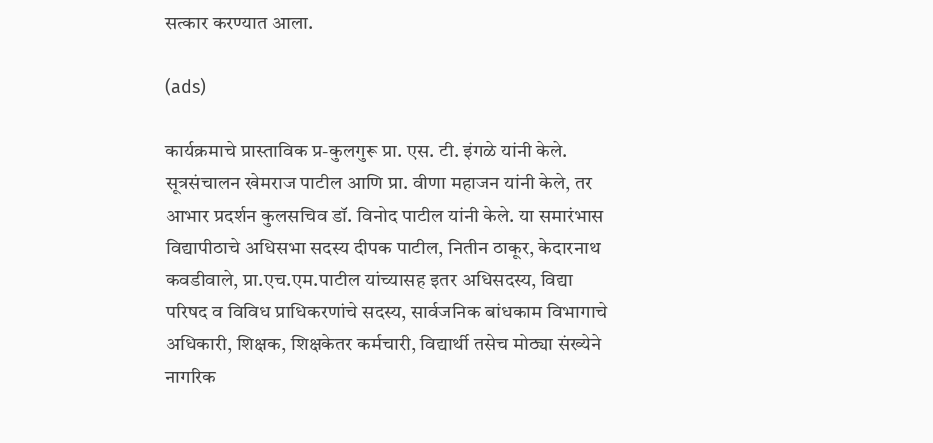सत्कार करण्यात आला.

(ads)

कार्यक्रमाचे प्रास्ताविक प्र-कुलगुरू प्रा. एस. टी. इंगळे यांनी केले. सूत्रसंचालन खेमराज पाटील आणि प्रा. वीणा महाजन यांनी केले, तर आभार प्रदर्शन कुलसचिव डॉ. विनोद पाटील यांनी केले. या समारंभास विद्यापीठाचे ‍अधिसभा सदस्य दीपक पाटील, नितीन ठाकूर, केदारनाथ कवडीवाले, प्रा.एच.एम.पाटील यांच्यासह इतर अधिसदस्य, विद्या परिषद व विविध प्राधिकरणांचे सदस्य, सार्वजनिक बांधकाम विभागाचे अधिकारी, शिक्षक, शिक्षकेतर कर्मचारी, विद्यार्थी तसेच मोठ्या संख्येने नागरिक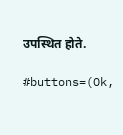उपस्थित होते.

#buttons=(Ok,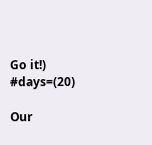Go it!) #days=(20)

Our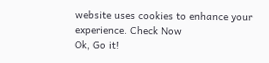website uses cookies to enhance your experience. Check Now
Ok, Go it!